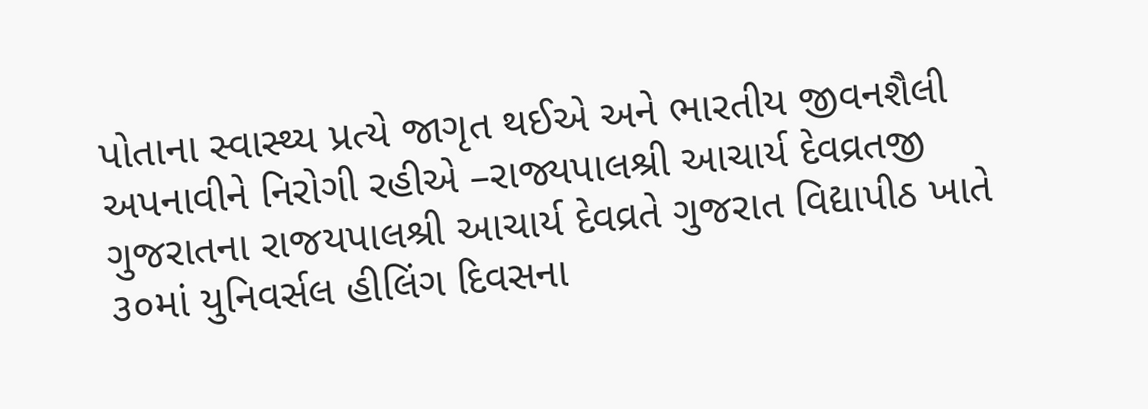પોતાના સ્વાસ્થ્ય પ્રત્યે જાગૃત થઈએ અને ભારતીય જીવનશૈલી અપનાવીને નિરોગી રહીએ –રાજ્યપાલશ્રી આચાર્ય દેવવ્રતજી
ગુજરાતના રાજયપાલશ્રી આચાર્ય દેવવ્રતે ગુજરાત વિદ્યાપીઠ ખાતે ૩૦માં યુનિવર્સલ હીલિંગ દિવસના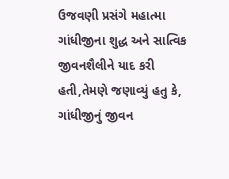ઉજવણી પ્રસંગે મહાત્મા ગાંધીજીના શુદ્ધ અને સાત્વિક જીવનશૈલીને યાદ કરી હતી,તેમણે જણાવ્યું હતુ કે, ગાંધીજીનું જીવન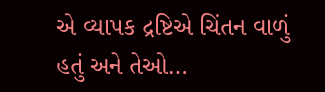એ વ્યાપક દ્રષ્ટિએ ચિંતન વાળું હતું અને તેઓ…